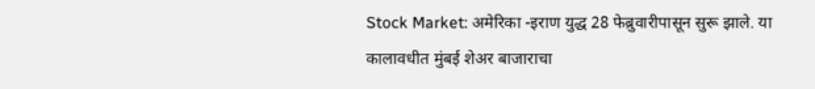Stock Market: अमेरिका -इराण युद्ध 28 फेब्रुवारीपासून सुरू झाले. या कालावधीत मुंबई शेअर बाजाराचा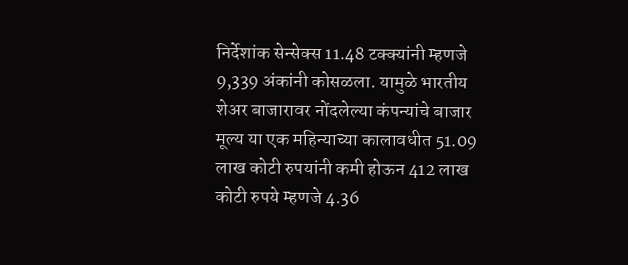निर्देशांक सेन्सेक्स 11.48 टक्क्यांनी म्हणजे 9,339 अंकांनी कोसळला. यामुळे भारतीय शेअर बाजारावर नोंदलेल्या कंपन्यांचे बाजार मूल्य या एक महिन्याच्या कालावधीत 51.09 लाख कोटी रुपयांनी कमी होऊन 412 लाख कोटी रुपये म्हणजे 4.36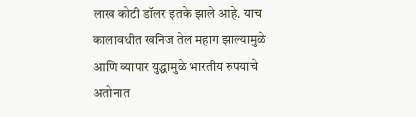लाख कोटी डॉलर इतके झाले आहे. याच कालावधीत खनिज तेल महाग झाल्यामुळे आणि व्यापार युद्धामुळे भारतीय रुपयाचे अतोनात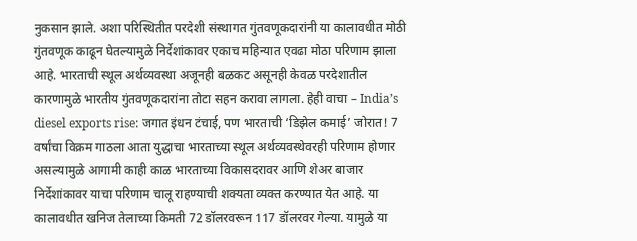नुकसान झाले. अशा परिस्थितीत परदेशी संस्थागत गुंतवणूकदारांनी या कालावधीत मोठी गुंतवणूक काढून घेतल्यामुळे निर्देशांकावर एकाच महिन्यात एवढा मोठा परिणाम झाला आहे. भारताची स्थूल अर्थव्यवस्था अजूनही बळकट असूनही केवळ परदेशातील कारणामुळे भारतीय गुंतवणूकदारांना तोटा सहन करावा लागला. हेही वाचा – India’s diesel exports rise: जगात इंधन टंचाई, पण भारताची ‘डिझेल कमाई’ जोरात! 7 वर्षांचा विक्रम गाठला आता युद्धाचा भारताच्या स्थूल अर्थव्यवस्थेवरही परिणाम होणार असल्यामुळे आगामी काही काळ भारताच्या विकासदरावर आणि शेअर बाजार निर्देशांकावर याचा परिणाम चालू राहण्याची शक्यता व्यक्त करण्यात येत आहे. या कालावधीत खनिज तेलाच्या किमती 72 डॉलरवरून 117 डॉलरवर गेल्या. यामुळे या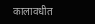कालावधीत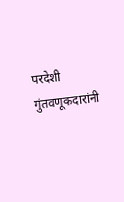परदेशी गुंतवणूकदारांनी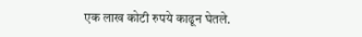एक लाख कोटी रुपये काढून घेतले.